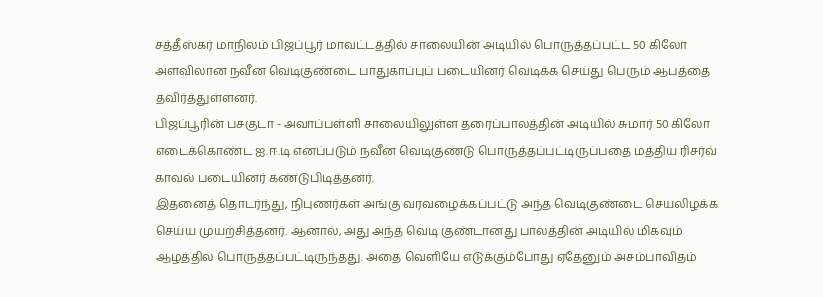சத்தீஸ்கர் மாநிலம் பிஜப்பூர் மாவட்டத்தில் சாலையின் அடியில் பொருத்தப்பட்ட 50 கிலோ அளவிலான நவீன வெடிகுண்டை பாதுகாப்புப் படையினர் வெடிக்க செய்து பெரும் ஆபத்தை தவிர்த்துள்ளனர்.
பிஜப்பூரின் பசகுடா - அவாப்பள்ளி சாலையிலுள்ள தரைப்பாலத்தின் அடியில் சுமார் 50 கிலோ எடைக்கொண்ட ஐ.ஈ.டி எனப்படும் நவீன வெடிகுண்டு பொருத்தப்பட்டிருப்பதை மத்திய ரிசர்வ் காவல் படையினர் கண்டுபிடித்தனர்.
இதனைத் தொடர்ந்து, நிபுணர்கள் அங்கு வரவழைக்கப்பட்டு அந்த வெடிகுண்டை செயலிழக்க செய்ய முயற்சித்தனர். ஆனால், அது அந்த வெடி குண்டானது பாலத்தின் அடியில் மிகவும் ஆழத்தில் பொருத்தப்பட்டிருந்தது. அதை வெளியே எடுக்கும்போது ஏதேனும் அசம்பாவிதம்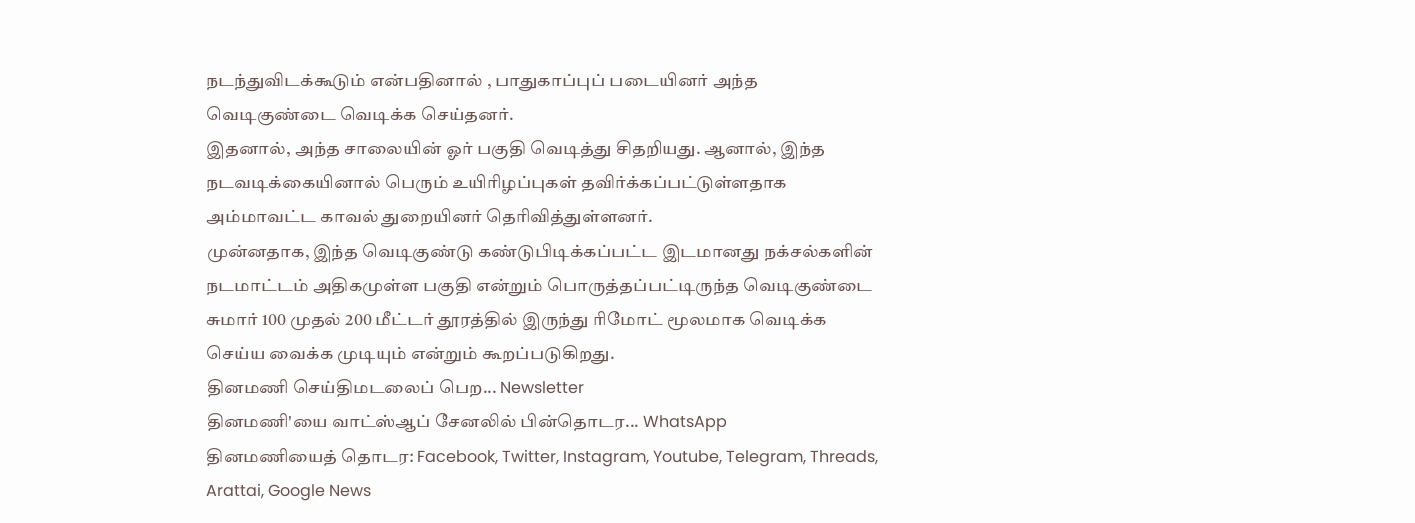நடந்துவிடக்கூடும் என்பதினால் , பாதுகாப்புப் படையினர் அந்த வெடிகுண்டை வெடிக்க செய்தனர்.
இதனால், அந்த சாலையின் ஓர் பகுதி வெடித்து சிதறியது. ஆனால், இந்த நடவடிக்கையினால் பெரும் உயிரிழப்புகள் தவிர்க்கப்பட்டுள்ளதாக அம்மாவட்ட காவல் துறையினர் தெரிவித்துள்ளனர்.
முன்னதாக, இந்த வெடிகுண்டு கண்டுபிடிக்கப்பட்ட இடமானது நக்சல்களின் நடமாட்டம் அதிகமுள்ள பகுதி என்றும் பொருத்தப்பட்டிருந்த வெடிகுண்டை சுமார் 100 முதல் 200 மீட்டர் தூரத்தில் இருந்து ரிமோட் மூலமாக வெடிக்க செய்ய வைக்க முடியும் என்றும் கூறப்படுகிறது.
தினமணி செய்திமடலைப் பெற... Newsletter
தினமணி'யை வாட்ஸ்ஆப் சேனலில் பின்தொடர... WhatsApp
தினமணியைத் தொடர: Facebook, Twitter, Instagram, Youtube, Telegram, Threads, Arattai, Google News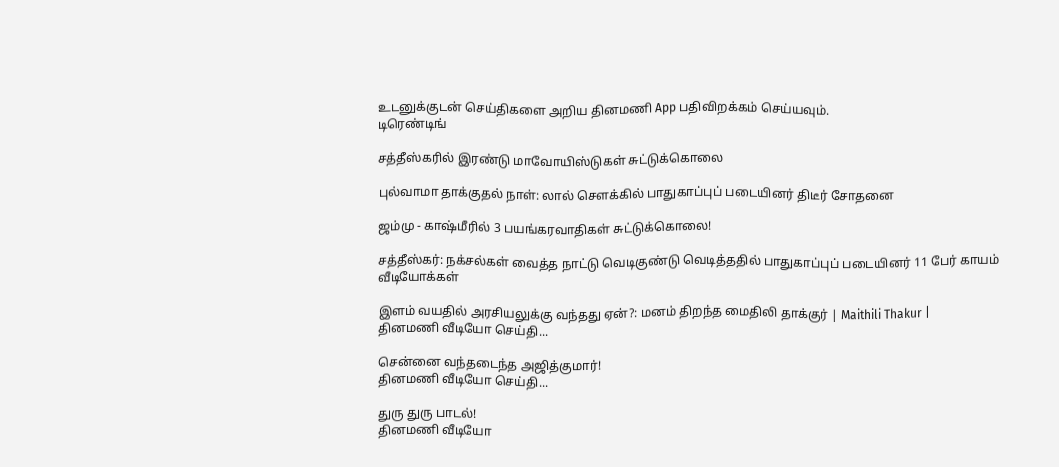உடனுக்குடன் செய்திகளை அறிய தினமணி App பதிவிறக்கம் செய்யவும்.
டிரெண்டிங்

சத்தீஸ்கரில் இரண்டு மாவோயிஸ்டுகள் சுட்டுக்கொலை

புல்வாமா தாக்குதல் நாள்: லால் சௌக்கில் பாதுகாப்புப் படையினர் திடீர் சோதனை

ஜம்மு - காஷ்மீரில் 3 பயங்கரவாதிகள் சுட்டுக்கொலை!

சத்தீஸ்கர்: நக்சல்கள் வைத்த நாட்டு வெடிகுண்டு வெடித்ததில் பாதுகாப்புப் படையினர் 11 பேர் காயம்
வீடியோக்கள்

இளம் வயதில் அரசியலுக்கு வந்தது ஏன்?: மனம் திறந்த மைதிலி தாக்குர் | Maithili Thakur |
தினமணி வீடியோ செய்தி...

சென்னை வந்தடைந்த அஜித்குமார்!
தினமணி வீடியோ செய்தி...

துரு துரு பாடல்!
தினமணி வீடியோ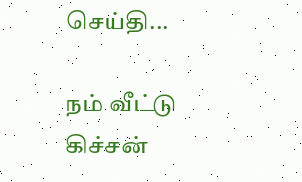செய்தி...

நம் வீட்டு கிச்சன்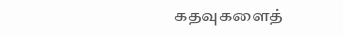கதவுகளைத்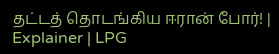தட்டத் தொடங்கிய ஈரான் போர்! | Explainer | LPG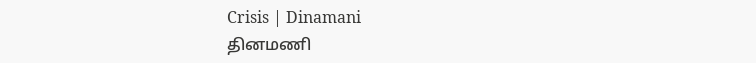Crisis | Dinamani
தினமணி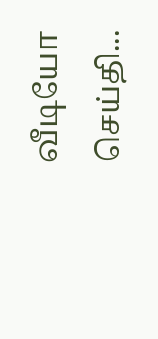வீடியோ செய்தி...